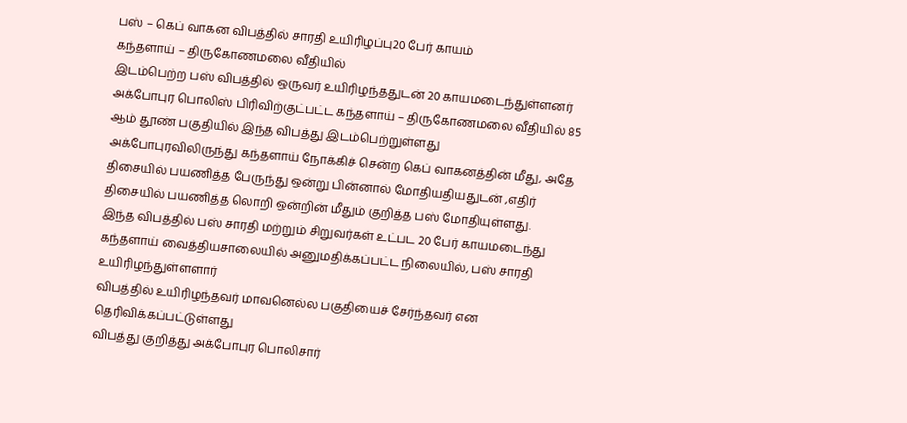பஸ் – கெப் வாகன விபத்தில் சாரதி உயிரிழப்பு20 பேர் காயம்
கந்தளாய் – திருகோணமலை வீதியில்
இடம்பெற்ற பஸ் விபத்தில் ஒருவர் உயிரிழந்ததுடன் 20 காயமடைந்துள்ளனர்
அக்போபுர பொலிஸ் பிரிவிற்குட்பட்ட கந்தளாய் – திருகோணமலை வீதியில் 85 ஆம் தூண் பகுதியில் இந்த விபத்து இடம்பெற்றுள்ளது
அக்போபுரவிலிருந்து கந்தளாய் நோக்கிச் சென்ற கெப் வாகனத்தின் மீது, அதே திசையில் பயணித்த பேருந்து ஒன்று பின்னால் மோதியதியதுடன் ,எதிர் திசையில் பயணித்த லொறி ஒன்றின் மீதும் குறித்த பஸ் மோதியுள்ளது.
இந்த விபத்தில் பஸ் சாரதி மற்றும் சிறுவர்கள் உட்பட 20 பேர் காயமடைந்து கந்தளாய் வைத்தியசாலையில் அனுமதிக்கப்பட்ட நிலையில், பஸ் சாரதி உயிரிழந்துள்ளளார்
விபத்தில் உயிரிழந்தவர் மாவனெல்ல பகுதியைச் சேர்ந்தவர் என தெரிவிக்கப்பட்டுள்ளது
விபத்து குறித்து அக்போபுர பொலிசார்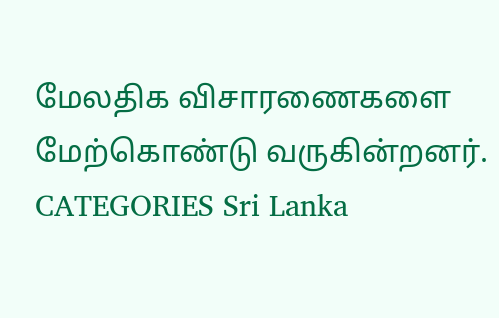மேலதிக விசாரணைகளை மேற்கொண்டு வருகின்றனர்.
CATEGORIES Sri Lanka